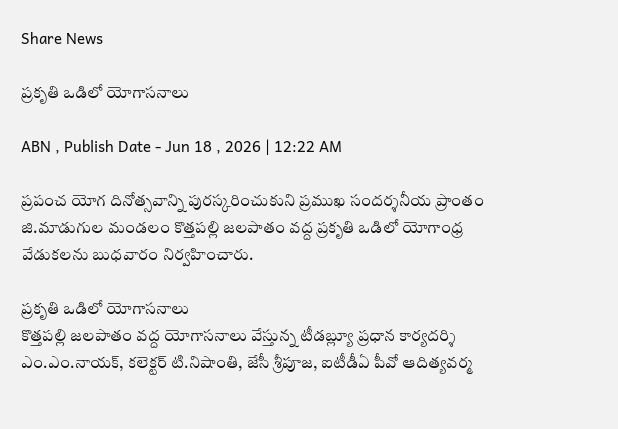Share News

ప్రకృతి ఒడిలో యోగాసనాలు

ABN , Publish Date - Jun 18 , 2026 | 12:22 AM

ప్రపంచ యోగ దినోత్సవాన్ని పురస్కరించుకుని ప్రముఖ సందర్శనీయ ప్రాంతం జి.మాడుగుల మండలం కొత్తపల్లి జలపాతం వద్ద ప్రకృతి ఒడిలో యోగాంధ్ర వేడుకలను బుధవారం నిర్వహించారు.

ప్రకృతి ఒడిలో యోగాసనాలు
కొత్తపల్లి జలపాతం వద్ద యోగాసనాలు వేస్తున్న టీడబ్ల్యూ ప్రధాన కార్యదర్శి ఎం.ఎం.నాయక్‌, కలెక్టర్‌ టి.నిషాంతి, జేసీ శ్రీపూజ, ఐటీడీఏ పీవో ఆదిత్యవర్మ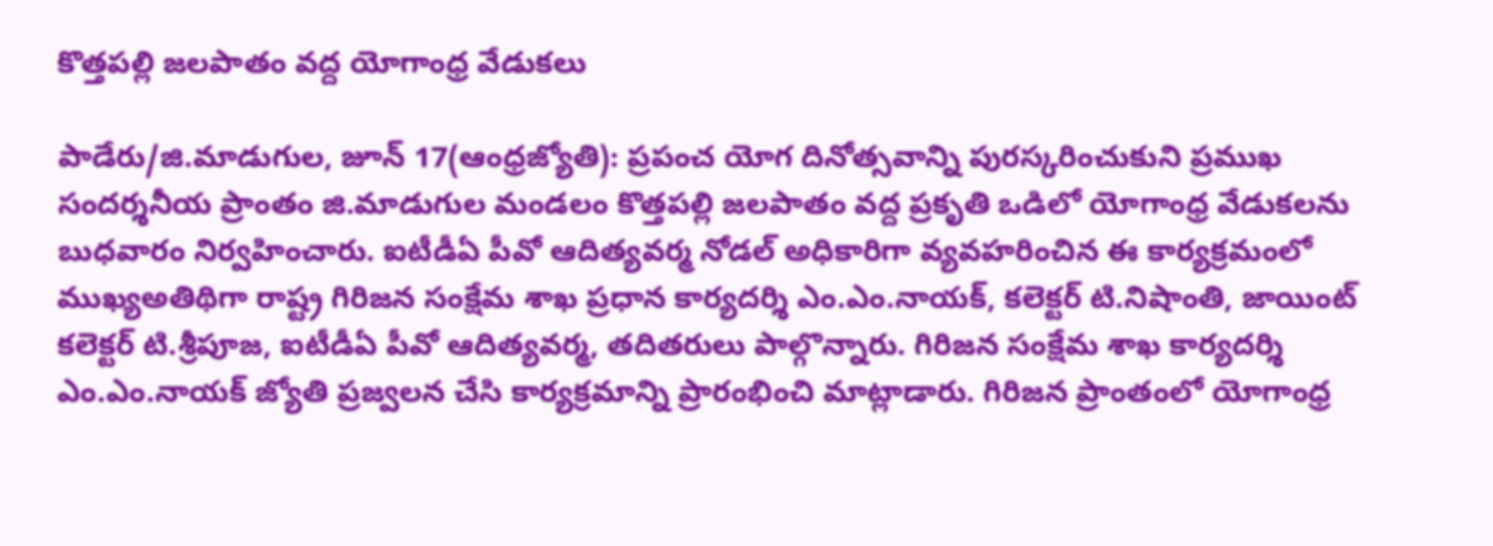కొత్తపల్లి జలపాతం వద్ద యోగాంధ్ర వేడుకలు

పాడేరు/జి.మాడుగుల, జూన్‌ 17(ఆంధ్రజ్యోతి): ప్రపంచ యోగ దినోత్సవాన్ని పురస్కరించుకుని ప్రముఖ సందర్శనీయ ప్రాంతం జి.మాడుగుల మండలం కొత్తపల్లి జలపాతం వద్ద ప్రకృతి ఒడిలో యోగాంధ్ర వేడుకలను బుధవారం నిర్వహించారు. ఐటీడీఏ పీవో ఆదిత్యవర్మ నోడల్‌ అధికారిగా వ్యవహరించిన ఈ కార్యక్రమంలో ముఖ్యఅతిథిగా రాష్ట్ర గిరిజన సంక్షేమ శాఖ ప్రధాన కార్యదర్శి ఎం.ఎం.నాయక్‌, కలెక్టర్‌ టి.నిషాంతి, జాయింట్‌ కలెక్టర్‌ టి.శ్రీపూజ, ఐటీడీఏ పీవో ఆదిత్యవర్మ, తదితరులు పాల్గొన్నారు. గిరిజన సంక్షేమ శాఖ కార్యదర్శి ఎం.ఎం.నాయక్‌ జ్యోతి ప్రజ్వలన చేసి కార్యక్రమాన్ని ప్రారంభించి మాట్లాడారు. గిరిజన ప్రాంతంలో యోగాంధ్ర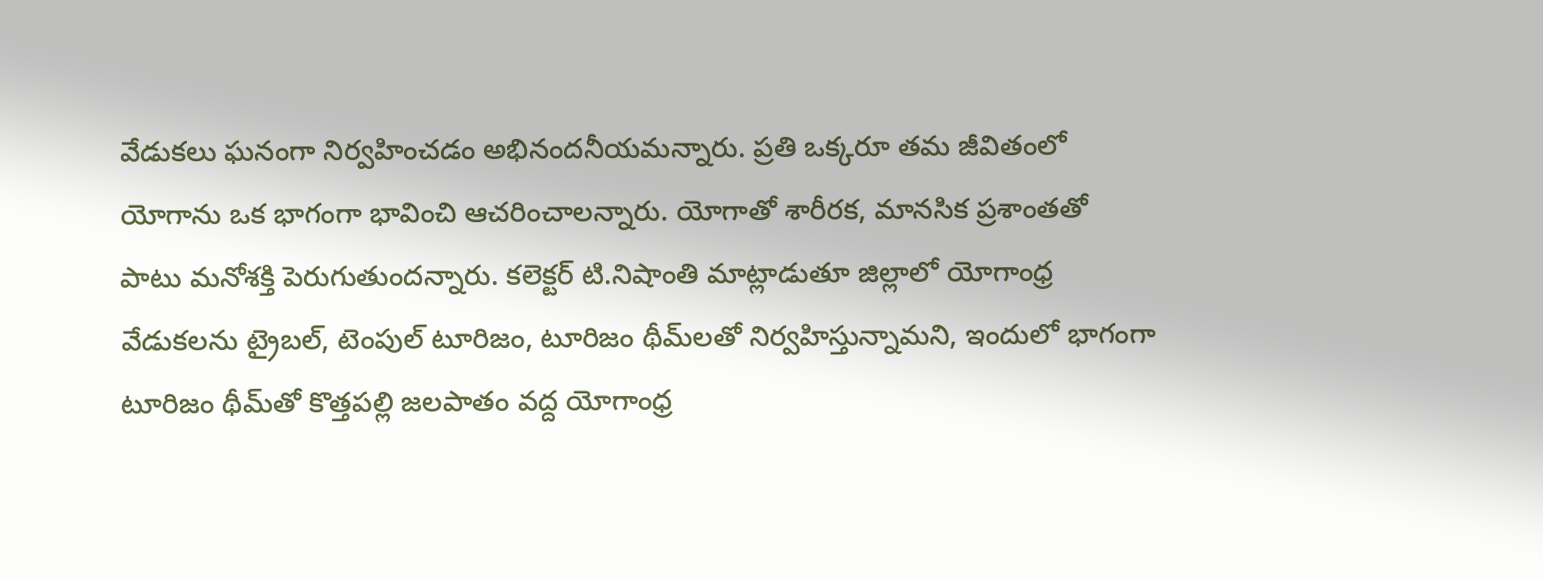వేడుకలు ఘనంగా నిర్వహించడం అభినందనీయమన్నారు. ప్రతి ఒక్కరూ తమ జీవితంలో యోగాను ఒక భాగంగా భావించి ఆచరించాలన్నారు. యోగాతో శారీరక, మానసిక ప్రశాంతతో పాటు మనోశక్తి పెరుగుతుందన్నారు. కలెక్టర్‌ టి.నిషాంతి మాట్లాడుతూ జిల్లాలో యోగాంధ్ర వేడుకలను ట్రైబల్‌, టెంపుల్‌ టూరిజం, టూరిజం థీమ్‌లతో నిర్వహిస్తున్నామని, ఇందులో భాగంగా టూరిజం థీమ్‌తో కొత్తపల్లి జలపాతం వద్ద యోగాంధ్ర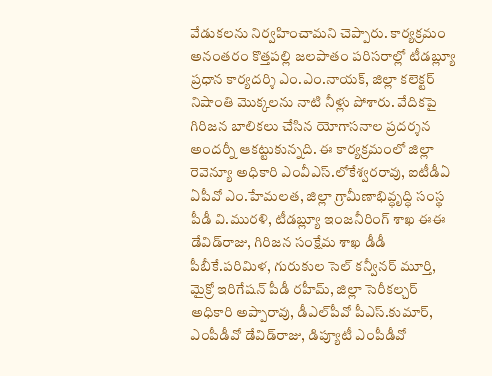వేడుకలను నిర్వహించామని చెప్పారు. కార్యక్రమం అనంతరం కొత్తపల్లి జలపాతం పరిసరాల్లో టీడబ్ల్యూ ప్రధాన కార్యదర్శి ఎం.ఎం.నాయక్‌, జిల్లా కలెక్టర్‌ నిషాంతి మొక్కలను నాటి నీళ్లు పోశారు. వేదికపై గిరిజన బాలికలు చేసిన యోగాసనాల ప్రదర్శన అందర్నీ ఆకట్టుకున్నది. ఈ కార్యక్రమంలో జిల్లా రెవెన్యూ అధికారి ఎంవీఎస్‌.లోకేశ్వరరావు, ఐటీడీఏ ఏపీవో ఎం.హేమలత, జిల్లా గ్రామీణాభివ్ధృద్ధి సంస్థ పీడీ వి.మురళి, టీడబ్ల్యూ ఇంజనీరింగ్‌ శాఖ ఈఈ డేవిడ్‌రాజు, గిరిజన సంక్షేమ శాఖ డీడీ పీబీకే.పరిమిళ, గురుకుల సెల్‌ కన్వీనర్‌ మూర్తి, మైక్రో ఇరిగేషన్‌ పీడీ రహీమ్‌, జిల్లా సెరీకల్చర్‌ అధికారి అప్పారావు, డీఎల్‌పీవో పీఎస్‌.కుమార్‌, ఎంపీడీవో డేవిడ్‌రాజు, డిప్యూటీ ఎంపీడీవో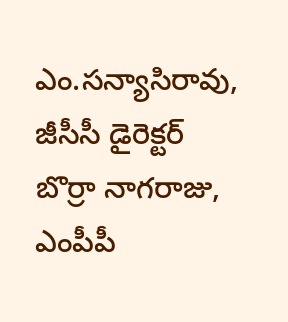ఎం.సన్యాసిరావు, జీసీసీ డైరెక్టర్‌ బొర్రా నాగరాజు, ఎంపీపీ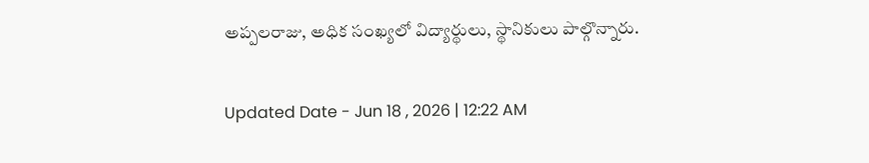అప్పలరాజు, అధిక సంఖ్యలో విద్యార్థులు, స్థానికులు పాల్గొన్నారు.

Updated Date - Jun 18 , 2026 | 12:22 AM